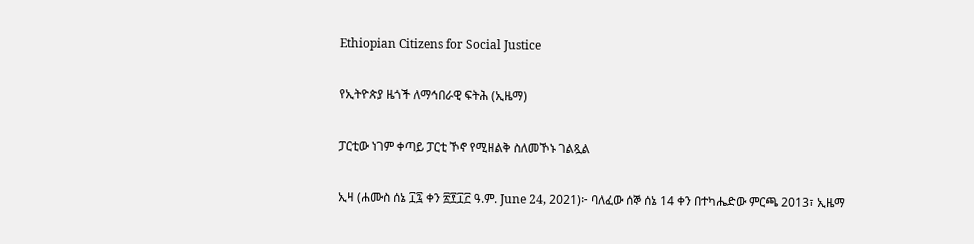Ethiopian Citizens for Social Justice

የኢትዮጵያ ዜጎች ለማኅበራዊ ፍትሕ (ኢዜማ)

ፓርቲው ነገም ቀጣይ ፓርቲ ኾኖ የሚዘልቅ ስለመኾኑ ገልጿል

ኢዛ (ሐሙስ ሰኔ ፲፯ ቀን ፳፻፲፫ ዓ.ም. June 24, 2021)፦ ባለፈው ሰኞ ሰኔ 14 ቀን በተካሔድው ምርጫ 2013፣ ኢዜማ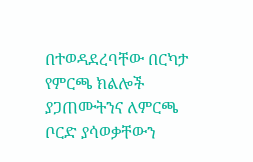በተወዳደረባቸው በርካታ የምርጫ ክልሎች ያጋጠሙትንና ለምርጫ ቦርድ ያሳወቃቸውን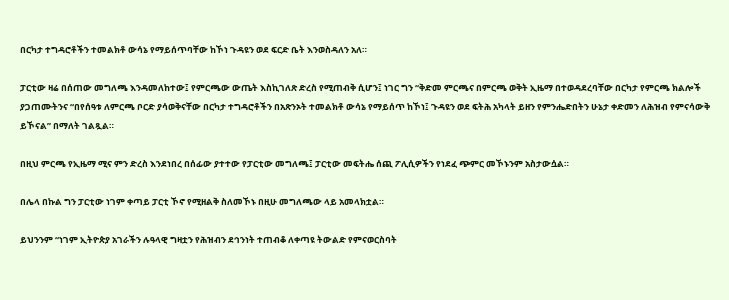በርካታ ተግዳሮቶችን ተመልክቶ ውሳኔ የማይሰጥባቸው ከኾነ ጉዳዩን ወደ ፍርድ ቤት እንወስዳለን አለ።

ፓርቲው ዛሬ በሰጠው መግለጫ እንዳመለከተው፤ የምርጫው ውጤት እስኪገለጽ ድረስ የሚጠብቅ ሲሆን፤ ነገር ግን “ቅድመ ምርጫና በምርጫ ወቅት ኢዜማ በተወዳደረባቸው በርካታ የምርጫ ክልሎች ያጋጠሙትንና “በየሰዓቱ ለምርጫ ቦርድ ያሳወቅናቸው በርካታ ተግዳሮቶችን በአጽንኦት ተመልክቶ ውሳኔ የማይሰጥ ከኾነ፤ ጉዳዩን ወደ ፍትሕ አካላት ይዘን የምንሔድበትን ሁኔታ ቀድመን ለሕዝብ የምናሳውቅ ይኾናል” በማለት ገልጿል።

በዚህ ምርጫ የኢዜማ ሚና ምን ድረስ እንደነበረ በሰፊው ያተተው የፓርቲው መግለጫ፤ ፓርቲው መፍትሔ ሰጪ ፖሊሲዎችን የነደፈ ጭምር መኾኑንም አስታውሷል።

በሌላ በኩል ግን ፓርቲው ነገም ቀጣይ ፓርቲ ኾኖ የሚዘልቅ ስለመኾኑ በዚሁ መግለጫው ላይ አመላክቷል።

ይህንንም “ነገም ኢትዮጵያ አገራችን ሉዓላዊ ግዛቷን የሕዝብን ደኅንነት ተጠብቆ ለቀጣዩ ትውልድ የምናወርስባት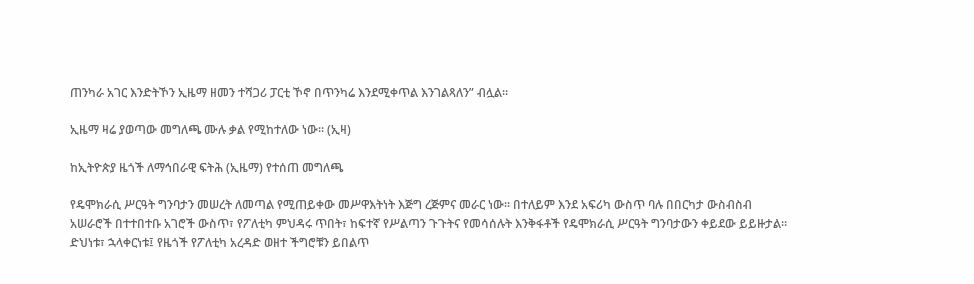ጠንካራ አገር እንድትኾን ኢዜማ ዘመን ተሻጋሪ ፓርቲ ኾኖ በጥንካሬ እንደሚቀጥል እንገልጻለን” ብሏል።

ኢዜማ ዛሬ ያወጣው መግለጫ ሙሉ ቃል የሚከተለው ነው። (ኢዛ)

ከኢትዮጵያ ዜጎች ለማኅበራዊ ፍትሕ (ኢዜማ) የተሰጠ መግለጫ

የዴሞክራሲ ሥርዓት ግንባታን መሠረት ለመጣል የሚጠይቀው መሥዋእትነት እጅግ ረጅምና መራር ነው። በተለይም እንደ አፍሪካ ውስጥ ባሉ በበርካታ ውስብስብ አሠራሮች በተተበተቡ አገሮች ውስጥ፣ የፖለቲካ ምህዳሩ ጥበት፣ ከፍተኛ የሥልጣን ጉጉትና የመሳሰሉት እንቅፋቶች የዴሞክራሲ ሥርዓት ግንባታውን ቀይደው ይይዙታል። ድህነቱ፣ ኋላቀርነቱ፤ የዜጎች የፖለቲካ አረዳድ ወዘተ ችግሮቹን ይበልጥ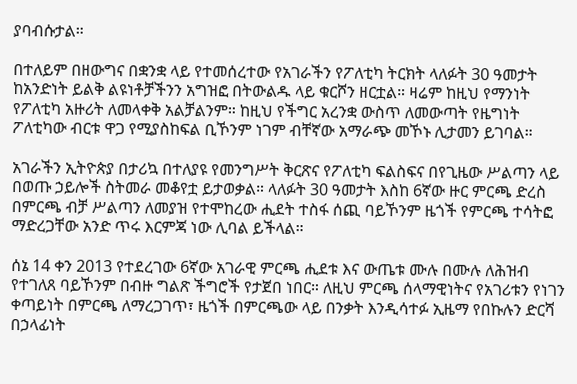ያባብሱታል።

በተለይም በዘውግና በቋንቋ ላይ የተመሰረተው የአገራችን የፖለቲካ ትርክት ላለፉት 30 ዓመታት ከአንድነት ይልቅ ልዩነቶቻችንን አግዝፎ በትውልዱ ላይ ቁርሾን ዘርቷል። ዛሬም ከዚህ የማንነት የፖለቲካ አዙሪት ለመላቀቅ አልቻልንም። ከዚህ የችግር አረንቋ ውስጥ ለመውጣት የዜግነት ፖለቲካው ብርቱ ዋጋ የሚያስከፍል ቢኾንም ነገም ብቸኛው አማራጭ መኾኑ ሊታመን ይገባል።

አገራችን ኢትዮጵያ በታሪኳ በተለያዩ የመንግሥት ቅርጽና የፖለቲካ ፍልስፍና በየጊዜው ሥልጣን ላይ በወጡ ኃይሎች ስትመራ መቆየቷ ይታወቃል። ላለፉት 30 ዓመታት እስከ 6ኛው ዙር ምርጫ ድረስ በምርጫ ብቻ ሥልጣን ለመያዝ የተሞከረው ሒደት ተስፋ ሰጪ ባይኾንም ዜጎች የምርጫ ተሳትፎ ማድረጋቸው አንድ ጥሩ እርምጃ ነው ሊባል ይችላል።

ሰኔ 14 ቀን 2013 የተደረገው 6ኛው አገራዊ ምርጫ ሒደቱ እና ውጤቱ ሙሉ በሙሉ ለሕዝብ የተገለጸ ባይኾንም በብዙ ግልጽ ችግሮች የታጀበ ነበር። ለዚህ ምርጫ ሰላማዊነትና የአገሪቱን የነገን ቀጣይነት በምርጫ ለማረጋገጥ፣ ዜጎች በምርጫው ላይ በንቃት እንዲሳተፉ ኢዜማ የበኩሉን ድርሻ በኃላፊነት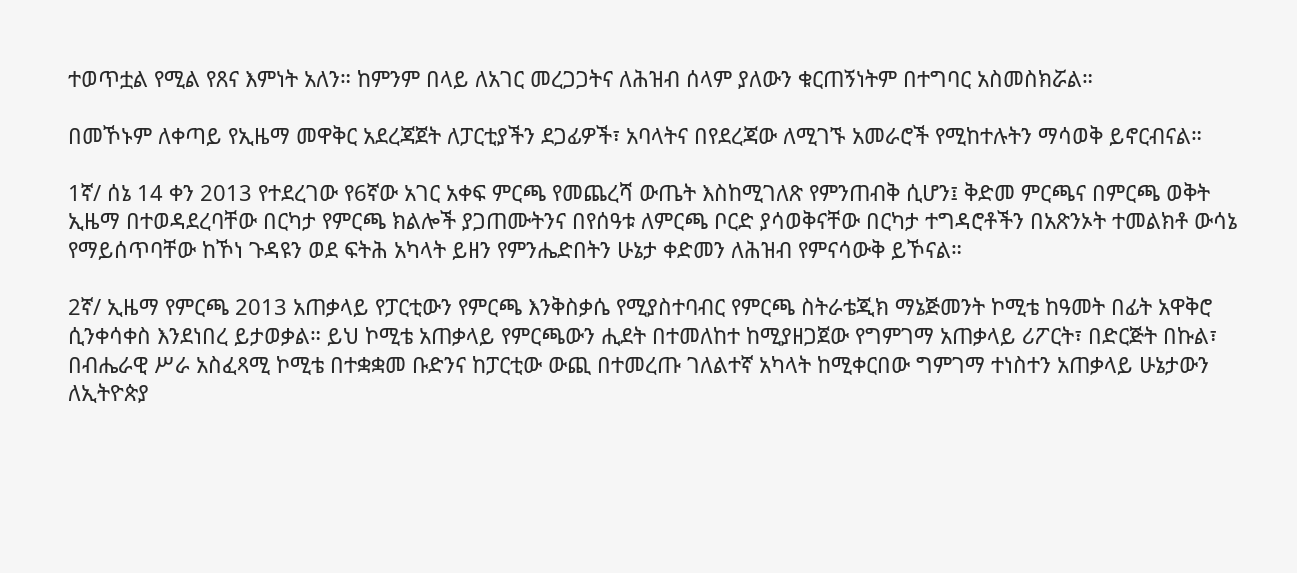ተወጥቷል የሚል የጸና እምነት አለን። ከምንም በላይ ለአገር መረጋጋትና ለሕዝብ ሰላም ያለውን ቁርጠኝነትም በተግባር አስመስክሯል።

በመኾኑም ለቀጣይ የኢዜማ መዋቅር አደረጃጀት ለፓርቲያችን ደጋፊዎች፣ አባላትና በየደረጃው ለሚገኙ አመራሮች የሚከተሉትን ማሳወቅ ይኖርብናል።

1ኛ/ ሰኔ 14 ቀን 2013 የተደረገው የ6ኛው አገር አቀፍ ምርጫ የመጨረሻ ውጤት እስከሚገለጽ የምንጠብቅ ሲሆን፤ ቅድመ ምርጫና በምርጫ ወቅት ኢዜማ በተወዳደረባቸው በርካታ የምርጫ ክልሎች ያጋጠሙትንና በየሰዓቱ ለምርጫ ቦርድ ያሳወቅናቸው በርካታ ተግዳሮቶችን በአጽንኦት ተመልክቶ ውሳኔ የማይሰጥባቸው ከኾነ ጉዳዩን ወደ ፍትሕ አካላት ይዘን የምንሔድበትን ሁኔታ ቀድመን ለሕዝብ የምናሳውቅ ይኾናል።

2ኛ/ ኢዜማ የምርጫ 2013 አጠቃላይ የፓርቲውን የምርጫ እንቅስቃሴ የሚያስተባብር የምርጫ ስትራቴጂክ ማኔጅመንት ኮሚቴ ከዓመት በፊት አዋቅሮ ሲንቀሳቀስ እንደነበረ ይታወቃል። ይህ ኮሚቴ አጠቃላይ የምርጫውን ሒደት በተመለከተ ከሚያዘጋጀው የግምገማ አጠቃላይ ሪፖርት፣ በድርጅት በኩል፣ በብሔራዊ ሥራ አስፈጻሚ ኮሚቴ በተቋቋመ ቡድንና ከፓርቲው ውጪ በተመረጡ ገለልተኛ አካላት ከሚቀርበው ግምገማ ተነስተን አጠቃላይ ሁኔታውን ለኢትዮጵያ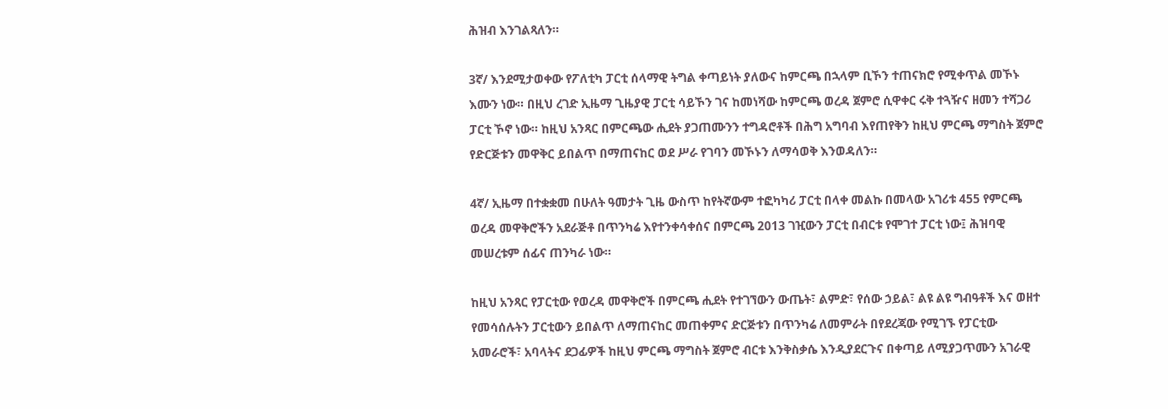ሕዝብ እንገልጻለን።

3ኛ/ እንደሚታወቀው የፖለቲካ ፓርቲ ሰላማዊ ትግል ቀጣይነት ያለውና ከምርጫ በኋላም ቢኾን ተጠናክሮ የሚቀጥል መኾኑ እሙን ነው። በዚህ ረገድ ኢዜማ ጊዜያዊ ፓርቲ ሳይኾን ገና ከመነሻው ከምርጫ ወረዳ ጀምሮ ሲዋቀር ሩቅ ተጓዥና ዘመን ተሻጋሪ ፓርቲ ኾኖ ነው። ከዚህ አንጻር በምርጫው ሒደት ያጋጠሙንን ተግዳሮቶች በሕግ አግባብ እየጠየቅን ከዚህ ምርጫ ማግስት ጀምሮ የድርጅቱን መዋቅር ይበልጥ በማጠናከር ወደ ሥራ የገባን መኾኑን ለማሳወቅ እንወዳለን።

4ኛ/ ኢዜማ በተቋቋመ በሁለት ዓመታት ጊዜ ውስጥ ከየትኛውም ተፎካካሪ ፓርቲ በላቀ መልኩ በመላው አገሪቱ 455 የምርጫ ወረዳ መዋቅሮችን አደራጅቶ በጥንካሬ እየተንቀሳቀሰና በምርጫ 2013 ገዢውን ፓርቲ በብርቱ የሞገተ ፓርቲ ነው፤ ሕዝባዊ መሠረቱም ሰፊና ጠንካራ ነው።

ከዚህ አንጻር የፓርቲው የወረዳ መዋቅሮች በምርጫ ሒደት የተገኘውን ውጤት፣ ልምድ፣ የሰው ኃይል፣ ልዩ ልዩ ግብዓቶች እና ወዘተ የመሳሰሉትን ፓርቲውን ይበልጥ ለማጠናከር መጠቀምና ድርጅቱን በጥንካሬ ለመምራት በየደረጃው የሚገኙ የፓርቲው አመራሮች፣ አባላትና ደጋፊዎች ከዚህ ምርጫ ማግስት ጀምሮ ብርቱ እንቅስቃሴ እንዲያደርጉና በቀጣይ ለሚያጋጥሙን አገራዊ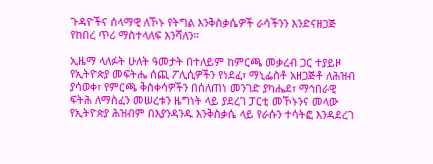ጉዳዮችና ሰላማዊ ለኾኑ የትግል እንቅስቃሴዎች ራሳችንን እንድናዘጋጅ የከበረ ጥሪ ማስተላለፍ እንሻለን።

ኢዜማ ላለፉት ሁለት ዓመታት በተለይም ከምርጫ መቃረብ ጋር ተያይዞ የኢትዮጵያ መፍትሔ ሰጪ ፖሊሲዎችን የነደፈ፣ ማኒፌስቶ አዘጋጅቶ ለሕዝብ ያሳወቀ፣ የምርጫ ቅስቀሳዎችን በሰለጠነ መንገድ ያካሔደ፣ ማኅበራዊ ፍትሕ ለማስፈን መሠረቱን ዜግነት ላይ ያደረገ ፓርቲ መኾኑንና መላው የኢትዮጵያ ሕዝብም በእያንዳንዱ እንቅስቃሴ ላይ የራሱን ተሳትፎ እንዳደረገ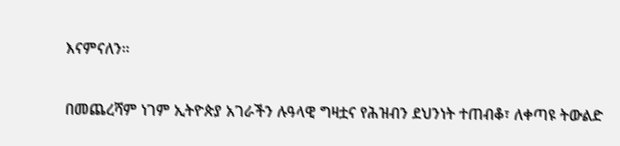እናምናለን።

በመጨረሻም ነገም ኢትዮጵያ አገራችን ሉዓላዊ ግዛቷና የሕዝብን ደህንነት ተጠብቆ፣ ለቀጣዩ ትውልድ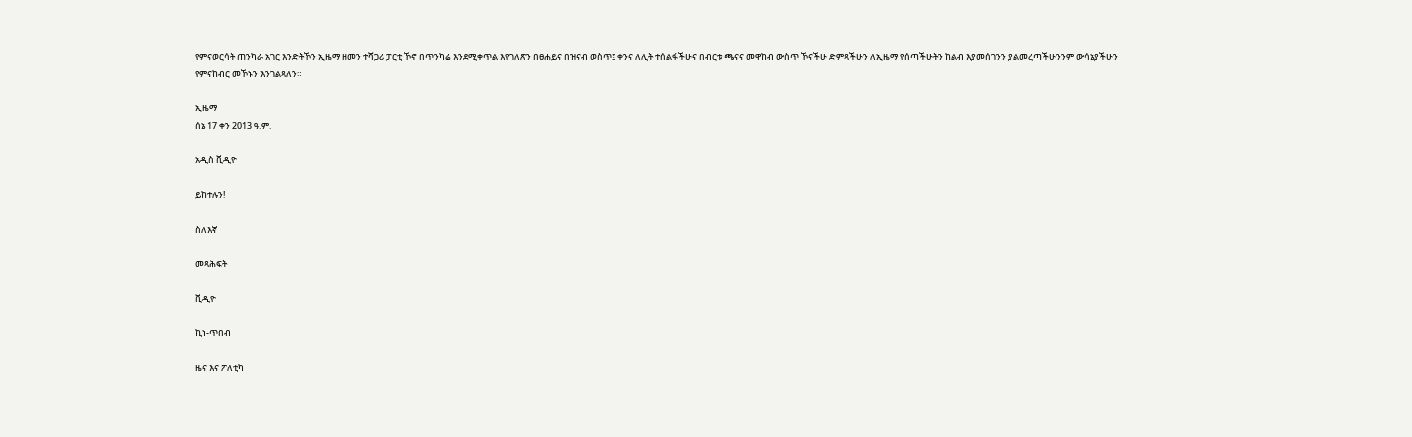የምናወርሳት ጠንካራ አገር እንድትኾን ኢዜማ ዘመን ተሻጋሪ ፓርቲ ኾኖ በጥንካሬ እንደሚቀጥል እየገለጽን በፀሐይና በዝናብ ወስጥ፤ ቀንና ለሊት ተሰልፋችሁና በብርቱ ጫናና መዋከብ ውስጥ ኾናችሁ ድምጻችሁን ለኢዜማ የሰጣችሁትን ከልብ እያመሰገንን ያልመረጣችሁንንም ውሳኔያችሁን የምናከብር መኾኑን እንገልጻለን።

ኢዜማ
ሰኔ 17 ቀን 2013 ዓ.ም.

አዲስ ቪዲዮ

ይከተሉን!

ስለእኛ

መጻሕፍት

ቪዲዮ

ኪነ-ጥበብ

ዜና እና ፖለቲካ